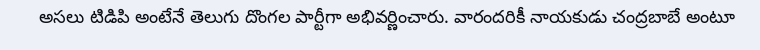అసలు టిడిపి అంటేనే తెలుగు దొంగల పార్టీగా అభివర్ణించారు. వారందరికీ నాయకుడు చంద్రబాబే అంటూ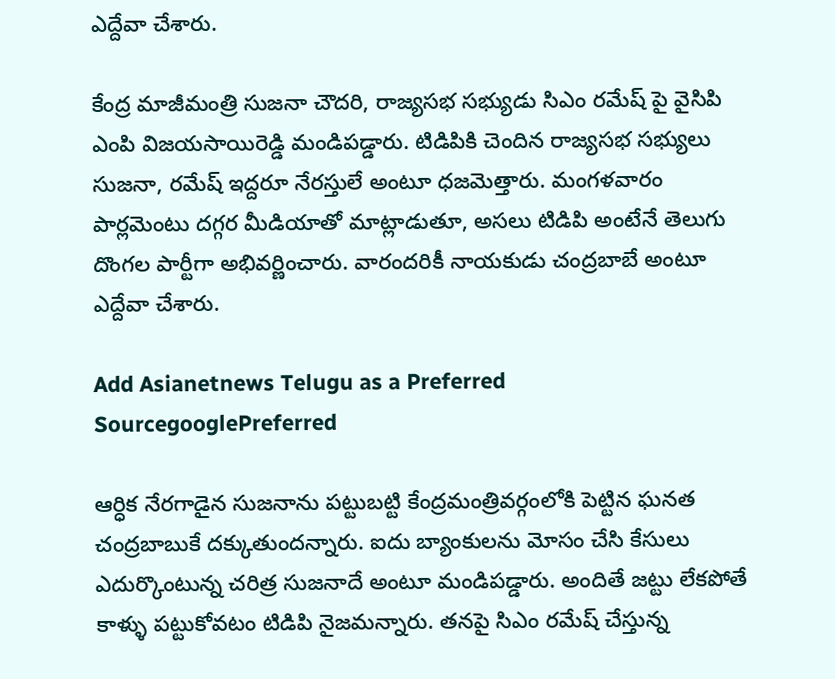ఎద్దేవా చేశారు.

కేంద్ర మాజీమంత్రి సుజనా చౌదరి, రాజ్యసభ సభ్యుడు సిఎం రమేష్ పై వైసిపి ఎంపి విజయసాయిరెడ్డి మండిపడ్డారు. టిడిపికి చెందిన రాజ్యసభ సభ్యులు సుజనా, రమేష్ ఇద్దరూ నేరస్తులే అంటూ ధజమెత్తారు. మంగళవారం పార్లమెంటు దగ్గర మీడియాతో మాట్లాడుతూ, అసలు టిడిపి అంటేనే తెలుగు దొంగల పార్టీగా అభివర్ణించారు. వారందరికీ నాయకుడు చంద్రబాబే అంటూ ఎద్దేవా చేశారు.

Add Asianetnews Telugu as a Preferred SourcegooglePreferred

ఆర్ధిక నేరగాడైన సుజనాను పట్టుబట్టి కేంద్రమంత్రివర్గంలోకి పెట్టిన ఘనత చంద్రబాబుకే దక్కుతుందన్నారు. ఐదు బ్యాంకులను మోసం చేసి కేసులు ఎదుర్కొంటున్న చరిత్ర సుజనాదే అంటూ మండిపడ్డారు. అందితే జట్టు లేకపోతే కాళ్ళు పట్టుకోవటం టిడిపి నైజమన్నారు. తనపై సిఎం రమేష్ చేస్తున్న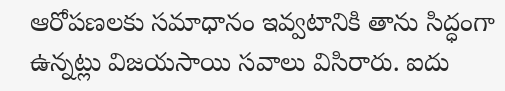ఆరోపణలకు సమాధానం ఇవ్వటానికి తాను సిద్ధంగా ఉన్నట్లు విజయసాయి సవాలు విసిరారు. ఐదు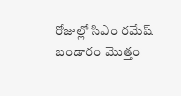రోజుల్లో సిఎం రమేష్ బండారం మొత్తం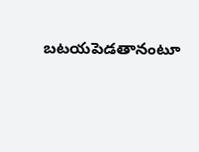బటయపెడతానంటూ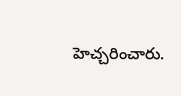హెచ్చరించారు.